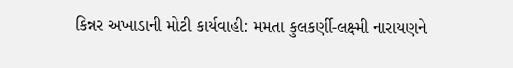કિન્નર અખાડાની મોટી કાર્યવાહી: મમતા કુલકર્ણી-લક્ષ્મી નારાયણને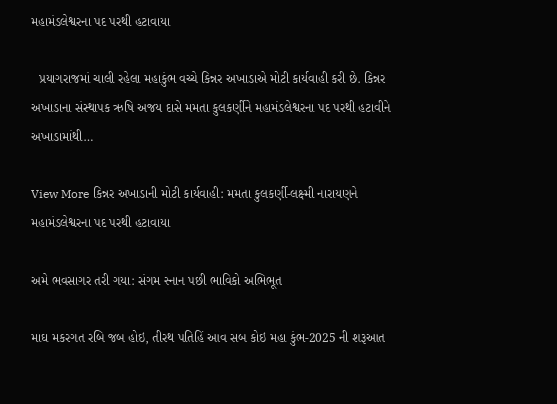મહામંડલેશ્વરના પદ પરથી હટાવાયા

  પ્રયાગરાજમાં ચાલી રહેલા મહાકુંભ વચ્ચે કિન્નર અખાડાએ મોટી કાર્યવાહી કરી છે. કિન્નર અખાડાના સંસ્થાપક ઋષિ અજય દાસે મમતા કુલકર્ણીને મહામંડલેશ્વરના પદ પરથી હટાવીને અખાડામાંથી…

View More કિન્નર અખાડાની મોટી કાર્યવાહી: મમતા કુલકર્ણી-લક્ષ્મી નારાયણને મહામંડલેશ્વરના પદ પરથી હટાવાયા

અમે ભવસાગર તરી ગયા: સંગમ સ્નાન પછી ભાવિકો અભિભૂત

માઘ મકરગત રબિ જબ હોઇ, તીરથ પતિહિં આવ સબ કોઇ મહા કુંભ-2025 ની શરૂઆત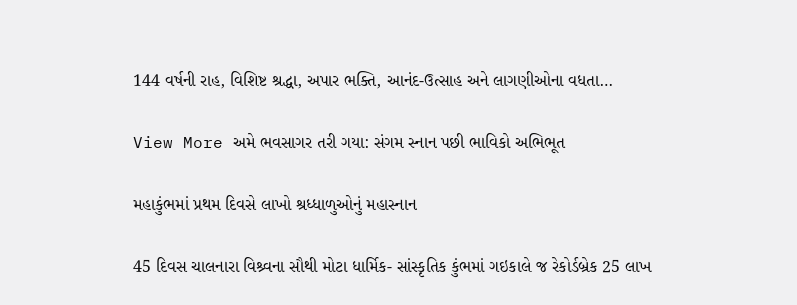144 વર્ષની રાહ, વિશિષ્ટ શ્રદ્ધા, અપાર ભક્તિ, આનંદ-ઉત્સાહ અને લાગણીઓના વધતા…

View More અમે ભવસાગર તરી ગયા: સંગમ સ્નાન પછી ભાવિકો અભિભૂત

મહાકુંભમાં પ્રથમ દિવસે લાખો શ્રધ્ધાળુઓનું મહાસ્નાન

45 દિવસ ચાલનારા વિશ્ર્વના સૌથી મોટા ધાર્મિક- સાંસ્કૃતિક કુંભમાં ગઇકાલે જ રેકોર્ડબ્રેક 25 લાખ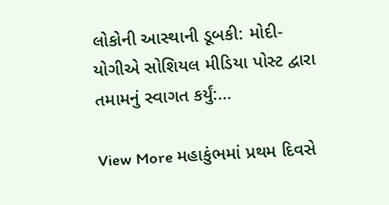લોકોની આસ્થાની ડૂબકી: મોદી-યોગીએ સોશિયલ મીડિયા પોસ્ટ દ્વારા તમામનું સ્વાગત કર્યું:…

View More મહાકુંભમાં પ્રથમ દિવસે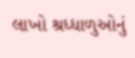લાખો શ્રધ્ધાળુઓનું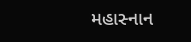મહાસ્નાન